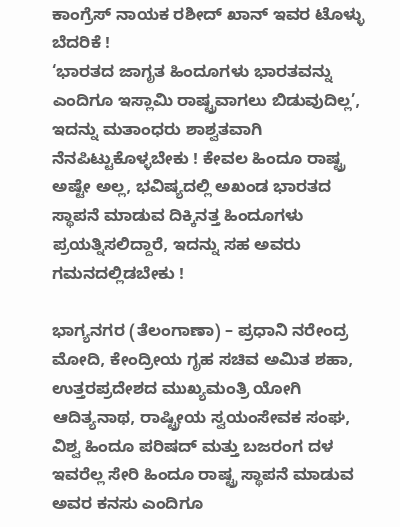ಕಾಂಗ್ರೆಸ್ ನಾಯಕ ರಶೀದ್ ಖಾನ್ ಇವರ ಟೊಳ್ಳು ಬೆದರಿಕೆ !
‘ಭಾರತದ ಜಾಗೃತ ಹಿಂದೂಗಳು ಭಾರತವನ್ನು ಎಂದಿಗೂ ಇಸ್ಲಾಮಿ ರಾಷ್ಟ್ರವಾಗಲು ಬಿಡುವುದಿಲ್ಲ’, ಇದನ್ನು ಮತಾಂಧರು ಶಾಶ್ವತವಾಗಿ ನೆನಪಿಟ್ಟುಕೊಳ್ಳಬೇಕು ! ಕೇವಲ ಹಿಂದೂ ರಾಷ್ಟ್ರ ಅಷ್ಟೇ ಅಲ್ಲ, ಭವಿಷ್ಯದಲ್ಲಿ ಅಖಂಡ ಭಾರತದ ಸ್ಥಾಪನೆ ಮಾಡುವ ದಿಕ್ಕಿನತ್ತ ಹಿಂದೂಗಳು ಪ್ರಯತ್ನಿಸಲಿದ್ದಾರೆ, ಇದನ್ನು ಸಹ ಅವರು ಗಮನದಲ್ಲಿಡಬೇಕು !

ಭಾಗ್ಯನಗರ (ತೆಲಂಗಾಣಾ) – ಪ್ರಧಾನಿ ನರೇಂದ್ರ ಮೋದಿ, ಕೇಂದ್ರೀಯ ಗೃಹ ಸಚಿವ ಅಮಿತ ಶಹಾ, ಉತ್ತರಪ್ರದೇಶದ ಮುಖ್ಯಮಂತ್ರಿ ಯೋಗಿ ಆದಿತ್ಯನಾಥ, ರಾಷ್ಟ್ರೀಯ ಸ್ವಯಂಸೇವಕ ಸಂಘ, ವಿಶ್ವ ಹಿಂದೂ ಪರಿಷದ್ ಮತ್ತು ಬಜರಂಗ ದಳ ಇವರೆಲ್ಲ ಸೇರಿ ಹಿಂದೂ ರಾಷ್ಟ್ರ ಸ್ಥಾಪನೆ ಮಾಡುವ ಅವರ ಕನಸು ಎಂದಿಗೂ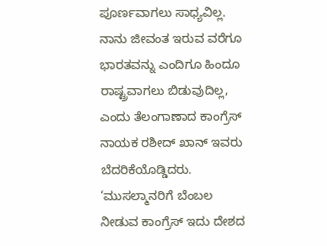ಪೂರ್ಣವಾಗಲು ಸಾಧ್ಯವಿಲ್ಲ. ನಾನು ಜೀವಂತ ಇರುವ ವರೆಗೂ ಭಾರತವನ್ನು ಎಂದಿಗೂ ಹಿಂದೂ ರಾಷ್ಟ್ರವಾಗಲು ಬಿಡುವುದಿಲ್ಲ, ಎಂದು ತೆಲಂಗಾಣಾದ ಕಾಂಗ್ರೆಸ್ ನಾಯಕ ರಶೀದ್ ಖಾನ್ ಇವರು ಬೆದರಿಕೆಯೊಡ್ಡಿದರು. ‘ಮುಸಲ್ಮಾನರಿಗೆ ಬೆಂಬಲ ನೀಡುವ ಕಾಂಗ್ರೆಸ್ ಇದು ದೇಶದ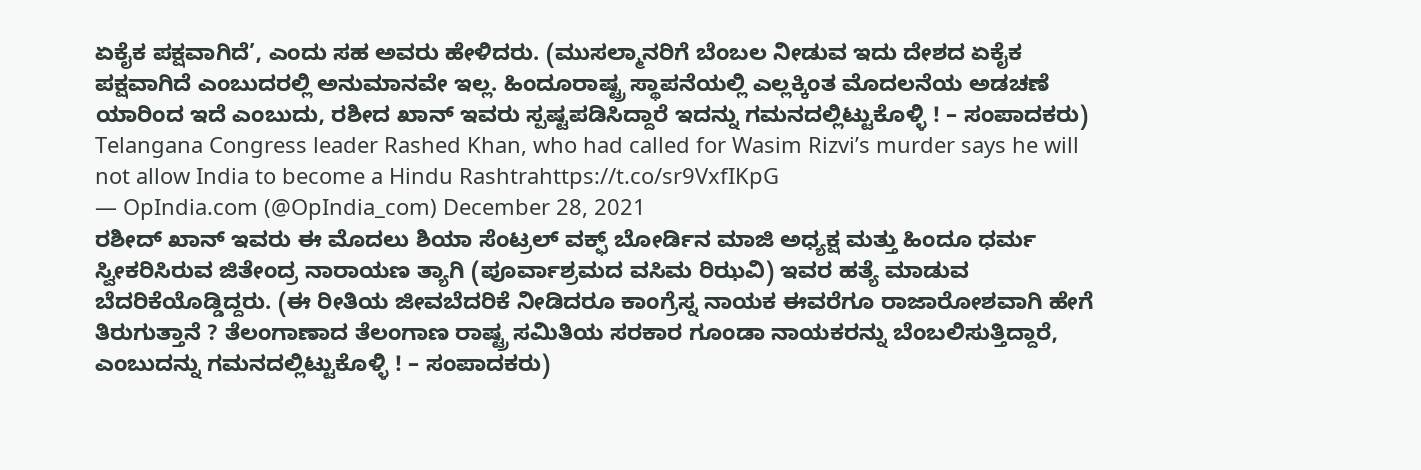ಏಕೈಕ ಪಕ್ಷವಾಗಿದೆ’, ಎಂದು ಸಹ ಅವರು ಹೇಳಿದರು. (ಮುಸಲ್ಮಾನರಿಗೆ ಬೆಂಬಲ ನೀಡುವ ಇದು ದೇಶದ ಏಕೈಕ ಪಕ್ಷವಾಗಿದೆ ಎಂಬುದರಲ್ಲಿ ಅನುಮಾನವೇ ಇಲ್ಲ. ಹಿಂದೂರಾಷ್ಟ್ರ ಸ್ಥಾಪನೆಯಲ್ಲಿ ಎಲ್ಲಕ್ಕಿಂತ ಮೊದಲನೆಯ ಅಡಚಣೆ ಯಾರಿಂದ ಇದೆ ಎಂಬುದು, ರಶೀದ ಖಾನ್ ಇವರು ಸ್ಪಷ್ಟಪಡಿಸಿದ್ದಾರೆ ಇದನ್ನು ಗಮನದಲ್ಲಿಟ್ಟುಕೊಳ್ಳಿ ! – ಸಂಪಾದಕರು)
Telangana Congress leader Rashed Khan, who had called for Wasim Rizvi’s murder says he will not allow India to become a Hindu Rashtrahttps://t.co/sr9VxfIKpG
— OpIndia.com (@OpIndia_com) December 28, 2021
ರಶೀದ್ ಖಾನ್ ಇವರು ಈ ಮೊದಲು ಶಿಯಾ ಸೆಂಟ್ರಲ್ ವಕ್ಫ್ ಬೋರ್ಡಿನ ಮಾಜಿ ಅಧ್ಯಕ್ಷ ಮತ್ತು ಹಿಂದೂ ಧರ್ಮ ಸ್ವೀಕರಿಸಿರುವ ಜಿತೇಂದ್ರ ನಾರಾಯಣ ತ್ಯಾಗಿ (ಪೂರ್ವಾಶ್ರಮದ ವಸಿಮ ರಿಝವಿ) ಇವರ ಹತ್ಯೆ ಮಾಡುವ ಬೆದರಿಕೆಯೊಡ್ಡಿದ್ದರು. (ಈ ರೀತಿಯ ಜೀವಬೆದರಿಕೆ ನೀಡಿದರೂ ಕಾಂಗ್ರೆಸ್ನ ನಾಯಕ ಈವರೆಗೂ ರಾಜಾರೋಶವಾಗಿ ಹೇಗೆ ತಿರುಗುತ್ತಾನೆ ? ತೆಲಂಗಾಣಾದ ತೆಲಂಗಾಣ ರಾಷ್ಟ್ರ ಸಮಿತಿಯ ಸರಕಾರ ಗೂಂಡಾ ನಾಯಕರನ್ನು ಬೆಂಬಲಿಸುತ್ತಿದ್ದಾರೆ, ಎಂಬುದನ್ನು ಗಮನದಲ್ಲಿಟ್ಟುಕೊಳ್ಳಿ ! – ಸಂಪಾದಕರು)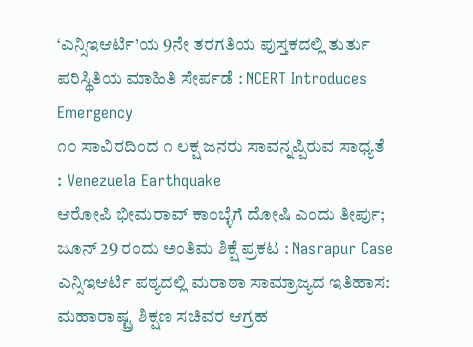‘ಎನ್ಸಿಇಆರ್ಟಿ’ಯ 9ನೇ ತರಗತಿಯ ಪುಸ್ತಕದಲ್ಲಿ ತುರ್ತು ಪರಿಸ್ಥಿತಿಯ ಮಾಹಿತಿ ಸೇರ್ಪಡೆ : NCERT Introduces Emergency
೧೦ ಸಾವಿರದಿಂದ ೧ ಲಕ್ಷ ಜನರು ಸಾವನ್ನಪ್ಪಿರುವ ಸಾಧ್ಯತೆ : Venezuela Earthquake
ಆರೋಪಿ ಭೀಮರಾವ್ ಕಾಂಬ್ಳೆಗೆ ದೋಷಿ ಎಂದು ತೀರ್ಪು; ಜೂನ್ 29 ರಂದು ಅಂತಿಮ ಶಿಕ್ಷೆ ಪ್ರಕಟ : Nasrapur Case
ಎನ್ಸಿಇಆರ್ಟಿ ಪಠ್ಯದಲ್ಲಿ ಮರಾಠಾ ಸಾಮ್ರಾಜ್ಯದ ಇತಿಹಾಸ: ಮಹಾರಾಷ್ಟ್ರ ಶಿಕ್ಷಣ ಸಚಿವರ ಆಗ್ರಹ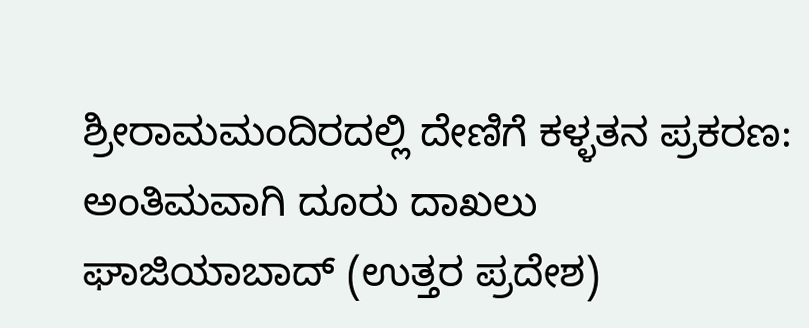ಶ್ರೀರಾಮಮಂದಿರದಲ್ಲಿ ದೇಣಿಗೆ ಕಳ್ಳತನ ಪ್ರಕರಣ: ಅಂತಿಮವಾಗಿ ದೂರು ದಾಖಲು
ಘಾಜಿಯಾಬಾದ್ (ಉತ್ತರ ಪ್ರದೇಶ)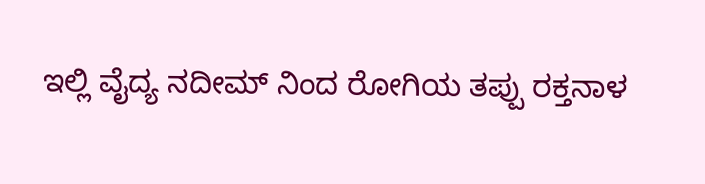ಇಲ್ಲಿ ವೈದ್ಯ ನದೀಮ್ ನಿಂದ ರೋಗಿಯ ತಪ್ಪು ರಕ್ತನಾಳ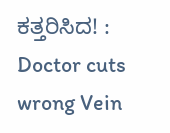ಕತ್ತರಿಸಿದ! : Doctor cuts wrong Vein